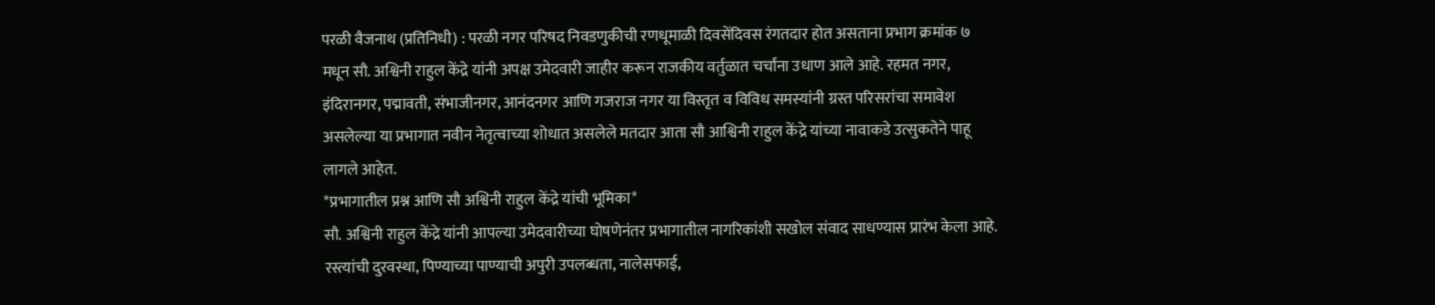परळी वैजनाथ (प्रतिनिधी) : परळी नगर परिषद निवडणुकीची रणधूमाळी दिवसेंदिवस रंगतदार होत असताना प्रभाग क्रमांक ७ मधून सौ. अश्विनी राहुल केंद्रे यांनी अपक्ष उमेदवारी जाहीर करून राजकीय वर्तुळात चर्चांना उधाण आले आहे. रहमत नगर, इंदिरानगर, पद्मावती, संभाजीनगर, आनंदनगर आणि गजराज नगर या विस्तृत व विविध समस्यांनी ग्रस्त परिसरांचा समावेश असलेल्या या प्रभागात नवीन नेतृत्वाच्या शोधात असलेले मतदार आता सौ आश्विनी राहुल केंद्रे यांच्या नावाकडे उत्सुकतेने पाहू लागले आहेत.
*प्रभागातील प्रश्न आणि सौ अश्विनी राहुल केंद्रे यांची भूमिका*
सौ. अश्विनी राहुल केंद्रे यांनी आपल्या उमेदवारीच्या घोषणेनंतर प्रभागातील नागरिकांशी सखोल संवाद साधण्यास प्रारंभ केला आहे. रस्त्यांची दुरवस्था, पिण्याच्या पाण्याची अपुरी उपलब्धता, नालेसफाई,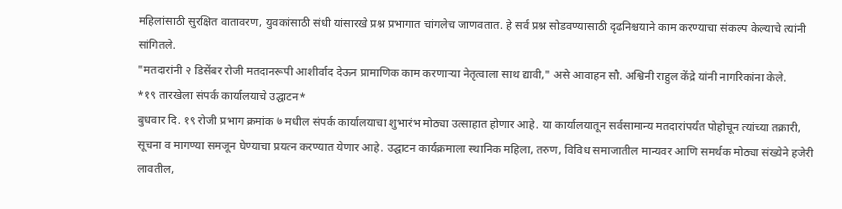महिलांसाठी सुरक्षित वातावरण, युवकांसाठी संधी यांसारखे प्रश्न प्रभागात चांगलेच जाणवतात. हे सर्व प्रश्न सोडवण्यासाठी दृढनिश्चयाने काम करण्याचा संकल्प केल्याचे त्यांनी सांगितले.
"मतदारांनी २ डिसेंबर रोजी मतदानरूपी आशीर्वाद देऊन प्रामाणिक काम करणाऱ्या नेतृत्वाला साथ द्यावी," असे आवाहन सौ. अश्विनी राहुल केंद्रे यांनी नागरिकांना केले.
*१९ तारखेला संपर्क कार्यालयाचे उद्घाटन*
बुधवार दि. १९ रोजी प्रभाग क्रमांक ७ मधील संपर्क कार्यालयाचा शुभारंभ मोठ्या उत्साहात होणार आहे. या कार्यालयातून सर्वसामान्य मतदारांपर्यंत पोहोचून त्यांच्या तक्रारी, सूचना व मागण्या समजून घेण्याचा प्रयत्न करण्यात येणार आहे. उद्घाटन कार्यक्रमाला स्थानिक महिला, तरुण, विविध समाजातील मान्यवर आणि समर्थक मोठ्या संख्येने हजेरी लावतील,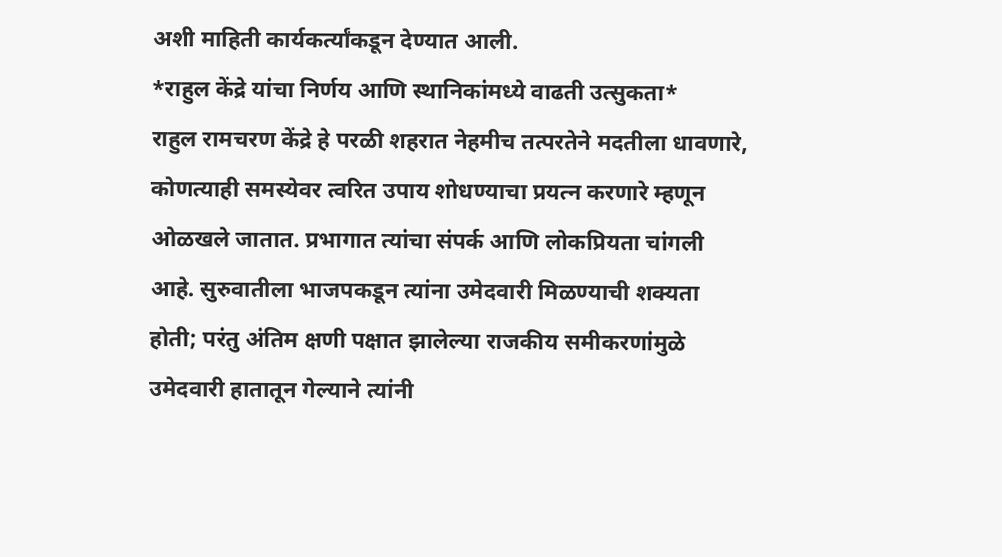अशी माहिती कार्यकर्त्यांकडून देण्यात आली.
*राहुल केंद्रे यांचा निर्णय आणि स्थानिकांमध्ये वाढती उत्सुकता*
राहुल रामचरण केंद्रे हे परळी शहरात नेहमीच तत्परतेने मदतीला धावणारे, कोणत्याही समस्येवर त्वरित उपाय शोधण्याचा प्रयत्न करणारे म्हणून ओळखले जातात. प्रभागात त्यांचा संपर्क आणि लोकप्रियता चांगली आहे. सुरुवातीला भाजपकडून त्यांना उमेदवारी मिळण्याची शक्यता होती; परंतु अंतिम क्षणी पक्षात झालेल्या राजकीय समीकरणांमुळे उमेदवारी हातातून गेल्याने त्यांनी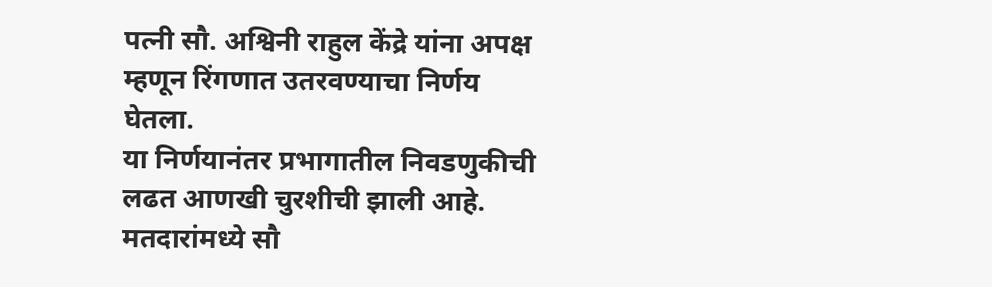पत्नी सौ. अश्विनी राहुल केंद्रे यांना अपक्ष म्हणून रिंगणात उतरवण्याचा निर्णय घेतला.
या निर्णयानंतर प्रभागातील निवडणुकीची लढत आणखी चुरशीची झाली आहे. मतदारांमध्ये सौ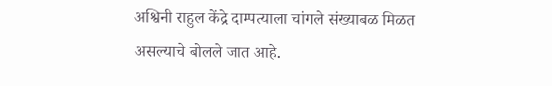अश्विनी राहुल केंद्रे दाम्पत्याला चांगले संख्याबळ मिळत असल्याचे बोलले जात आहे.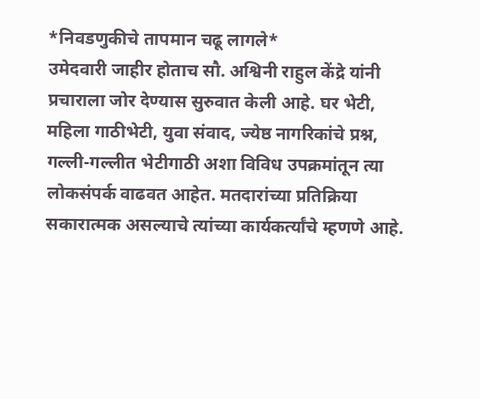*निवडणुकीचे तापमान चढू लागले*
उमेदवारी जाहीर होताच सौ. अश्विनी राहुल केंद्रे यांनी प्रचाराला जोर देण्यास सुरुवात केली आहे. घर भेटी, महिला गाठीभेटी, युवा संवाद, ज्येष्ठ नागरिकांचे प्रश्न, गल्ली-गल्लीत भेटीगाठी अशा विविध उपक्रमांतून त्या लोकसंपर्क वाढवत आहेत. मतदारांच्या प्रतिक्रिया सकारात्मक असल्याचे त्यांच्या कार्यकर्त्यांचे म्हणणे आहे.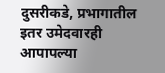दुसरीकडे, प्रभागातील इतर उमेदवारही आपापल्या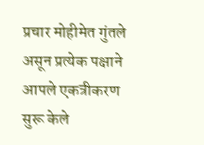प्रचार मोहीमेत गुंतले असून प्रत्येक पक्षाने आपले एकत्रीकरण सुरू केले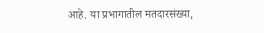आहे. या प्रभागातील मतदारसंख्या,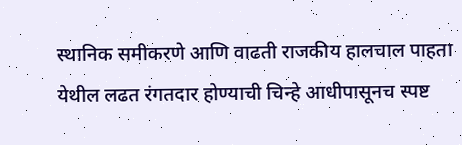स्थानिक समीकरणे आणि वाढती राजकीय हालचाल पाहता येथील लढत रंगतदार होण्याची चिन्हे आधीपासूनच स्पष्ट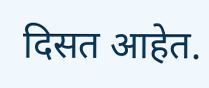दिसत आहेत.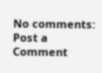No comments:
Post a Comment